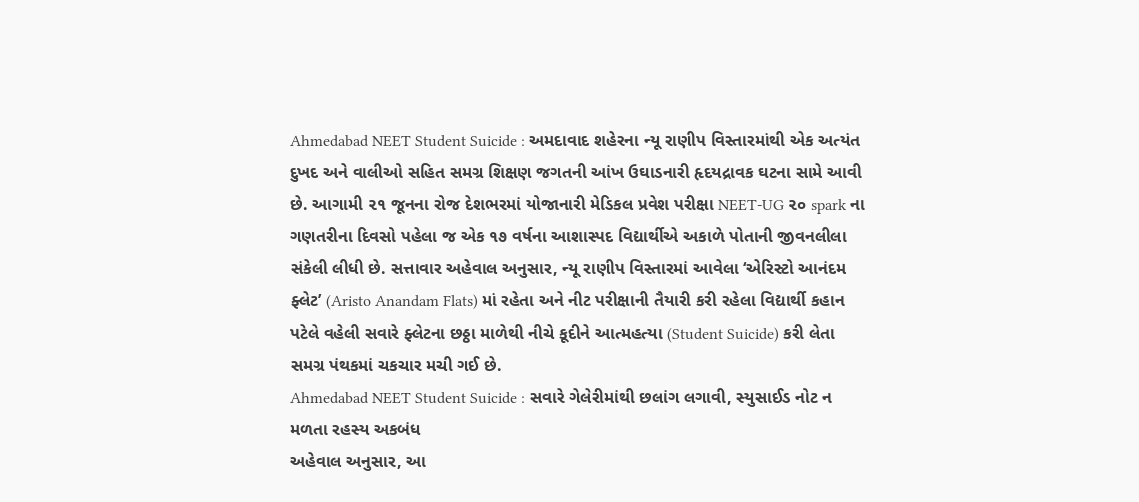Ahmedabad NEET Student Suicide : અમદાવાદ શહેરના ન્યૂ રાણીપ વિસ્તારમાંથી એક અત્યંત દુખદ અને વાલીઓ સહિત સમગ્ર શિક્ષણ જગતની આંખ ઉઘાડનારી હૃદયદ્રાવક ઘટના સામે આવી છે. આગામી ૨૧ જૂનના રોજ દેશભરમાં યોજાનારી મેડિકલ પ્રવેશ પરીક્ષા NEET-UG ૨૦ spark ના ગણતરીના દિવસો પહેલા જ એક ૧૭ વર્ષના આશાસ્પદ વિદ્યાર્થીએ અકાળે પોતાની જીવનલીલા સંકેલી લીધી છે. સત્તાવાર અહેવાલ અનુસાર, ન્યૂ રાણીપ વિસ્તારમાં આવેલા ‘એરિસ્ટો આનંદમ ફ્લેટ’ (Aristo Anandam Flats) માં રહેતા અને નીટ પરીક્ષાની તૈયારી કરી રહેલા વિદ્યાર્થી કહાન પટેલે વહેલી સવારે ફ્લેટના છઠ્ઠા માળેથી નીચે કૂદીને આત્મહત્યા (Student Suicide) કરી લેતા સમગ્ર પંથકમાં ચકચાર મચી ગઈ છે.
Ahmedabad NEET Student Suicide : સવારે ગેલેરીમાંથી છલાંગ લગાવી, સ્યુસાઈડ નોટ ન મળતા રહસ્ય અકબંધ
અહેવાલ અનુસાર, આ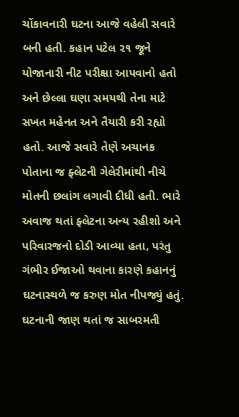ચોંકાવનારી ઘટના આજે વહેલી સવારે બની હતી. કહાન પટેલ ૨૧ જૂને યોજાનારી નીટ પરીક્ષા આપવાનો હતો અને છેલ્લા ઘણા સમયથી તેના માટે સખત મહેનત અને તૈયારી કરી રહ્યો હતો. આજે સવારે તેણે અચાનક પોતાના જ ફ્લેટની ગેલેરીમાંથી નીચે મોતની છલાંગ લગાવી દીધી હતી. ભારે અવાજ થતાં ફ્લેટના અન્ય રહીશો અને પરિવારજનો દોડી આવ્યા હતા, પરંતુ ગંભીર ઈજાઓ થવાના કારણે કહાનનું ઘટનાસ્થળે જ કરુણ મોત નીપજ્યું હતું. ઘટનાની જાણ થતાં જ સાબરમતી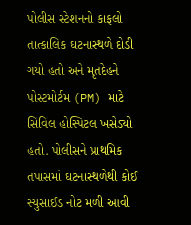પોલીસ સ્ટેશનનો કાફલો તાત્કાલિક ઘટનાસ્થળે દોડી ગયો હતો અને મૃતદેહને પોસ્ટમોર્ટમ (PM) માટે સિવિલ હોસ્પિટલ ખસેડ્યો હતો. પોલીસને પ્રાથમિક તપાસમાં ઘટનાસ્થળેથી કોઈ સ્યુસાઈડ નોટ મળી આવી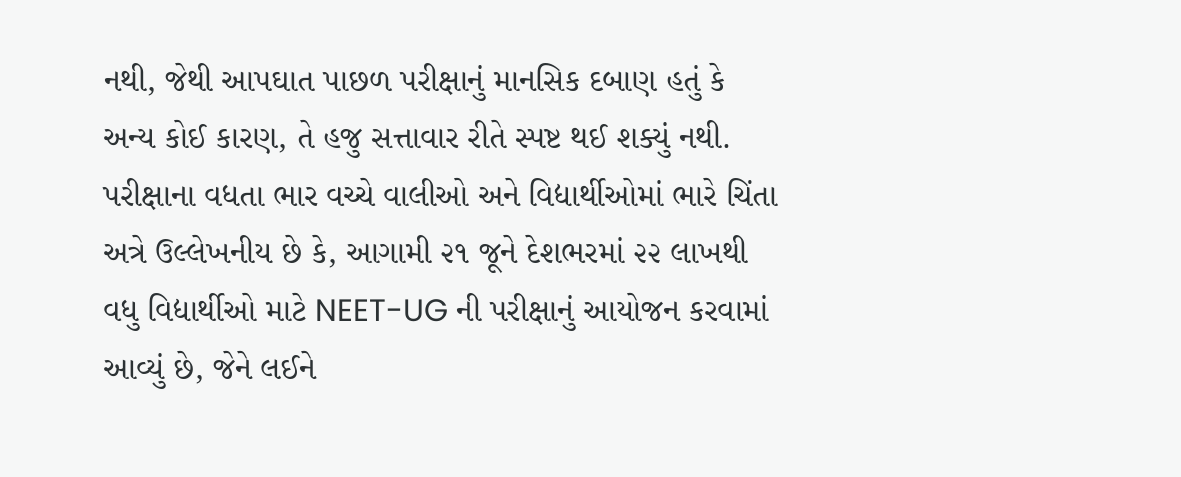નથી, જેથી આપઘાત પાછળ પરીક્ષાનું માનસિક દબાણ હતું કે અન્ય કોઈ કારણ, તે હજુ સત્તાવાર રીતે સ્પષ્ટ થઈ શક્યું નથી.
પરીક્ષાના વધતા ભાર વચ્ચે વાલીઓ અને વિદ્યાર્થીઓમાં ભારે ચિંતા
અત્રે ઉલ્લેખનીય છે કે, આગામી ૨૧ જૂને દેશભરમાં ૨૨ લાખથી વધુ વિદ્યાર્થીઓ માટે NEET-UG ની પરીક્ષાનું આયોજન કરવામાં આવ્યું છે, જેને લઈને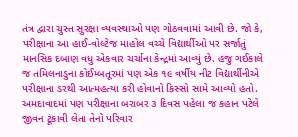તંત્ર દ્વારા ચુસ્ત સુરક્ષા વ્યવસ્થાઓ પણ ગોઠવવામાં આવી છે. જો કે, પરીક્ષાના આ હાઈ-વોલ્ટેજ માહોલ વચ્ચે વિદ્યાર્થીઓ પર સર્જાતું માનસિક દબાણ વધુ એકવાર ચર્ચાના કેન્દ્રમાં આવ્યું છે. હજુ ગઈકાલે જ તમિલનાડુના કોઈમ્બતૂરમાં પણ એક ૧૯ વર્ષીય નીટ વિદ્યાર્થીનીએ પરીક્ષાના ડરથી આત્મહત્યા કરી હોવાનો કિસ્સો સામે આવ્યો હતો. અમદાવાદમાં પણ પરીક્ષાના બરાબર ૩ દિવસ પહેલા જ કહાન પટેલે જીવન ટૂંકાવી લેતા તેનો પરિવાર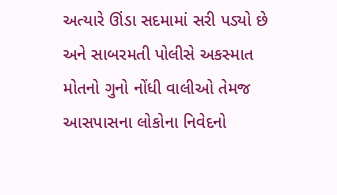અત્યારે ઊંડા સદમામાં સરી પડ્યો છે અને સાબરમતી પોલીસે અકસ્માત મોતનો ગુનો નોંધી વાલીઓ તેમજ આસપાસના લોકોના નિવેદનો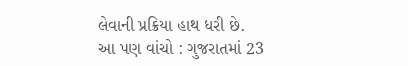લેવાની પ્રક્રિયા હાથ ધરી છે.
આ પણ વાંચો : ગુજરાતમાં 23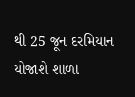થી 25 જૂન દરમિયાન યોજાશે શાળા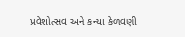પ્રવેશોત્સવ અને કન્યા કેળવણી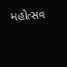મહોત્સવ